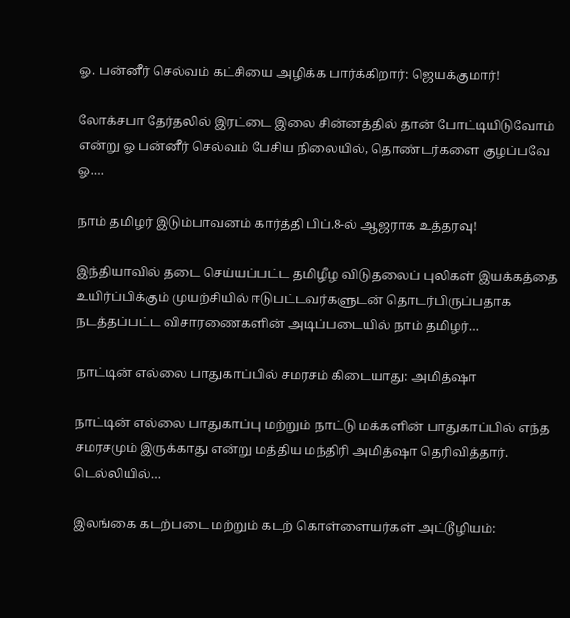ஓ. பன்னீர் செல்வம் கட்சியை அழிக்க பார்க்கிறார்: ஜெயக்குமார்!

லோக்சபா தேர்தலில் இரட்டை இலை சின்னத்தில் தான் போட்டியிடுவோம் என்று ஓ பன்னீர் செல்வம் பேசிய நிலையில், தொண்டர்களை குழப்பவே ஓ.…

நாம் தமிழர் இடும்பாவனம் கார்த்தி பிப்.8-ல் ஆஜராக உத்தரவு!

இந்தியாவில் தடை செய்யப்பட்ட தமிழீழ விடுதலைப் புலிகள் இயக்கத்தை உயிர்ப்பிக்கும் முயற்சியில் ஈடுபட்டவர்களுடன் தொடர்பிருப்பதாக நடத்தப்பட்ட விசாரணைகளின் அடிப்படையில் நாம் தமிழர்…

நாட்டின் எல்லை பாதுகாப்பில் சமரசம் கிடையாது: அமித்ஷா

நாட்டின் எல்லை பாதுகாப்பு மற்றும் நாட்டு மக்களின் பாதுகாப்பில் எந்த சமரசமும் இருக்காது என்று மத்திய மந்திரி அமித்ஷா தெரிவித்தார். டெல்லியில்…

இலங்கை கடற்படை மற்றும் கடற் கொள்ளையர்கள் அட்டூழியம்: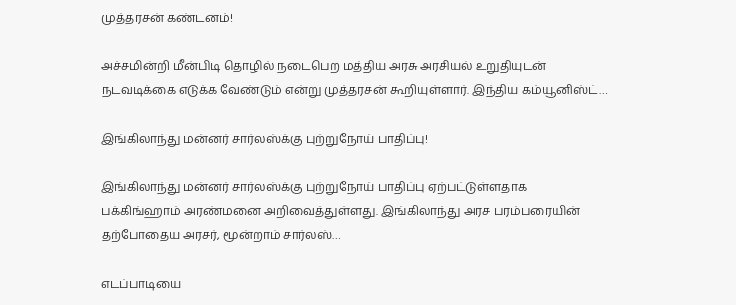முத்தரசன் கண்டனம்!

அச்சமின்றி மீன்பிடி தொழில் நடைபெற மத்திய அரசு அரசியல் உறுதியுடன் நடவடிக்கை எடுக்க வேண்டும் என்று முத்தரசன் கூறியுள்ளார். இந்திய கம்யூனிஸ்ட்…

இங்கிலாந்து மன்னர் சார்லஸ்க்கு புற்றுநோய் பாதிப்பு!

இங்கிலாந்து மன்னர் சார்லஸ்க்கு புற்றுநோய் பாதிப்பு ஏற்பட்டுள்ளதாக பக்கிங்ஹாம் அரண்மனை அறிவைத்துள்ளது. இங்கிலாந்து அரச பரம்பரையின் தற்போதைய அரசர், மூன்றாம் சார்லஸ்…

எடப்பாடியை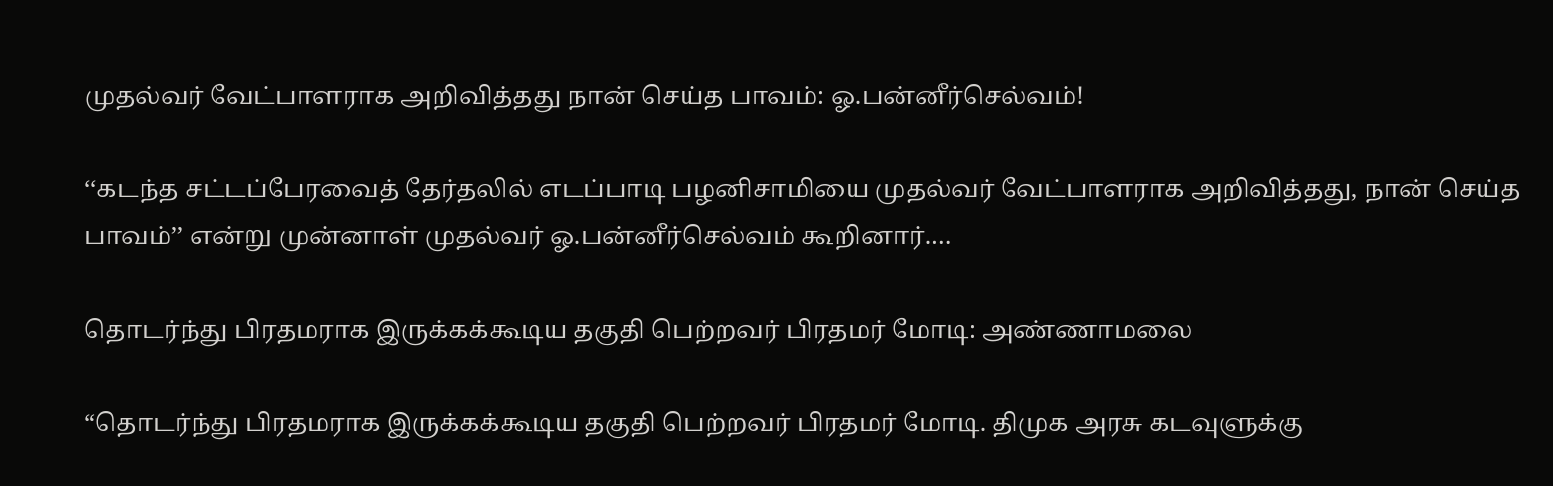முதல்வர் வேட்பாளராக அறிவித்தது நான் செய்த பாவம்: ஓ.பன்னீர்செல்வம்!

‘‘கடந்த சட்டப்பேரவைத் தேர்தலில் எடப்பாடி பழனிசாமியை முதல்வர் வேட்பாளராக அறிவித்தது, நான் செய்த பாவம்’’ என்று முன்னாள் முதல்வர் ஓ.பன்னீர்செல்வம் கூறினார்.…

தொடர்ந்து பிரதமராக இருக்கக்கூடிய தகுதி பெற்றவர் பிரதமர் மோடி: அண்ணாமலை

“தொடர்ந்து பிரதமராக இருக்கக்கூடிய தகுதி பெற்றவர் பிரதமர் மோடி. திமுக அரசு கடவுளுக்கு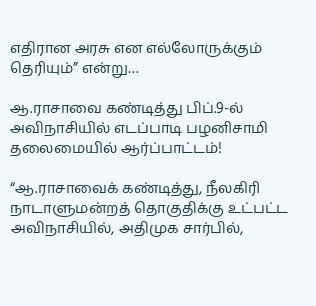எதிரான அரசு என எல்லோருக்கும் தெரியும்” என்று…

ஆ.ராசாவை கண்டித்து பிப்.9-ல் அவிநாசியில் எடப்பாடி பழனிசாமி தலைமையில் ஆர்ப்பாட்டம்!

“ஆ.ராசாவைக் கண்டித்து, நீலகிரி நாடாளுமன்றத் தொகுதிக்கு உட்பட்ட அவிநாசியில், அதிமுக சார்பில்,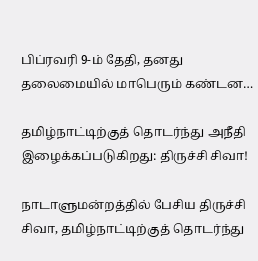பிப்ரவரி 9-ம் தேதி, தனது தலைமையில் மாபெரும் கண்டன…

தமிழ்நாட்டிற்குத் தொடர்ந்து அநீதி இழைக்கப்படுகிறது: திருச்சி சிவா!

நாடாளுமன்றத்தில் பேசிய திருச்சி சிவா, தமிழ்நாட்டிற்குத் தொடர்ந்து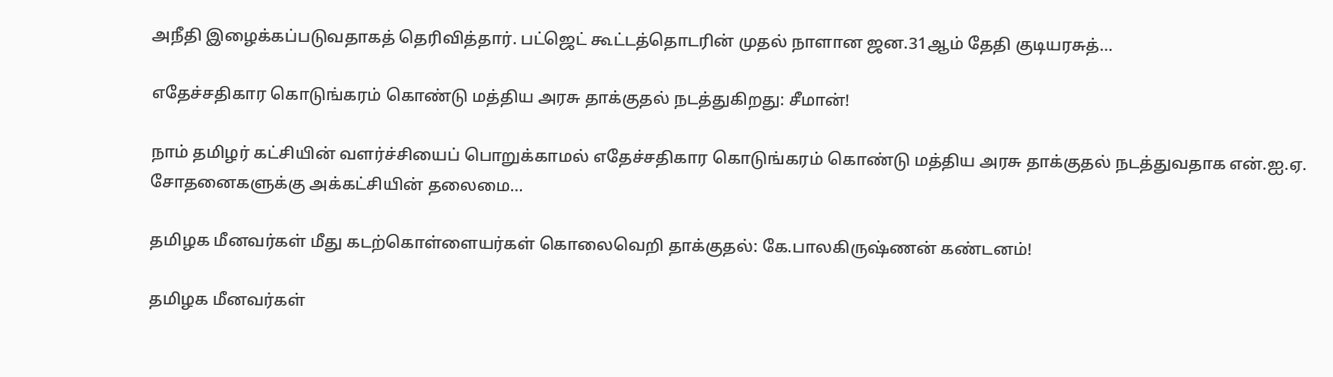அநீதி இழைக்கப்படுவதாகத் தெரிவித்தார். பட்ஜெட் கூட்டத்தொடரின் முதல் நாளான ஜன.31ஆம் தேதி குடியரசுத்…

எதேச்சதிகார கொடுங்கரம் கொண்டு மத்திய அரசு தாக்குதல் நடத்துகிறது: சீமான்!

நாம் தமிழர் கட்சியின் வளர்ச்சியைப் பொறுக்காமல் எதேச்சதிகார கொடுங்கரம் கொண்டு மத்திய அரசு தாக்குதல் நடத்துவதாக என்.ஐ.ஏ. சோதனைகளுக்கு அக்கட்சியின் தலைமை…

தமிழக மீனவர்கள் மீது கடற்கொள்ளையர்கள் கொலைவெறி தாக்குதல்: கே.பாலகிருஷ்ணன் கண்டனம்!

தமிழக மீனவர்கள்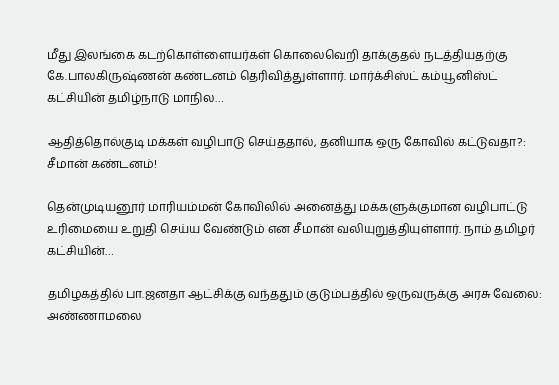மீது இலங்கை கடற்கொள்ளையர்கள் கொலைவெறி தாக்குதல் நடத்தியதற்கு கே.பாலகிருஷ்ணன் கண்டனம் தெரிவித்துள்ளார். மார்க்சிஸ்ட் கம்யூனிஸ்ட் கட்சியின் தமிழ்நாடு மாநில…

ஆதித்தொல்குடி மக்கள் வழிபாடு செய்ததால், தனியாக ஒரு கோவில் கட்டுவதா?: சீமான் கண்டனம்!

தென்முடியனூர் மாரியம்மன் கோவிலில் அனைத்து மக்களுக்குமான வழிபாட்டு உரிமையை உறுதி செய்ய வேண்டும் என சீமான் வலியுறுத்தியுள்ளார். நாம் தமிழர் கட்சியின்…

தமிழகத்தில் பா.ஜனதா ஆட்சிக்கு வந்ததும் குடும்பத்தில் ஒருவருக்கு அரசு வேலை: அண்ணாமலை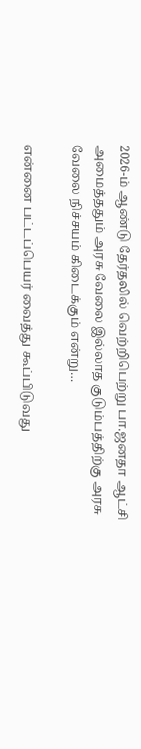2026-ம் ஆண்டு தேர்தலில் வெற்றிபெற்று பா.ஜனதா ஆட்சி அமைத்ததும் அரசு வேலை இல்லாத குடும்பத்திற்கு அரசு வேலை நிச்சயம் கிடைக்கும் என்று…

என்னை பட்டப்பெயர் வைத்து கூப்பிடுவது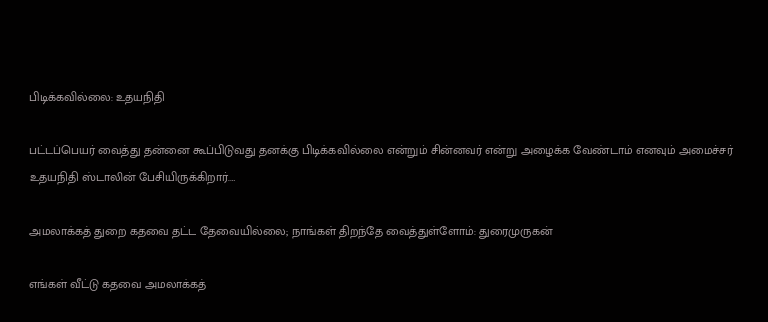பிடிக்கவில்லை: உதயநிதி

பட்டப்பெயர் வைத்து தன்னை கூப்பிடுவது தனக்கு பிடிக்கவில்லை என்றும் சின்னவர் என்று அழைக்க வேண்டாம் எனவும் அமைச்சர் உதயநிதி ஸ்டாலின் பேசியிருக்கிறார்.…

அமலாக்கத் துறை கதவை தட்ட தேவையில்லை; நாங்கள் திறந்தே வைத்துள்ளோம்: துரைமுருகன்

எங்கள் வீட்டு கதவை அமலாக்கத்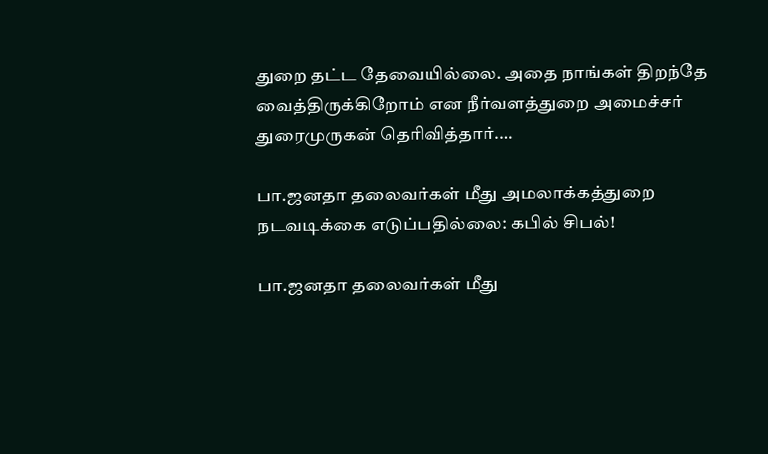துறை தட்ட தேவையில்லை. அதை நாங்கள் திறந்தே வைத்திருக்கிறோம் என நீர்வளத்துறை அமைச்சர் துரைமுருகன் தெரிவித்தார்.…

பா.ஜனதா தலைவர்கள் மீது அமலாக்கத்துறை நடவடிக்கை எடுப்பதில்லை: கபில் சிபல்!

பா.ஜனதா தலைவர்கள் மீது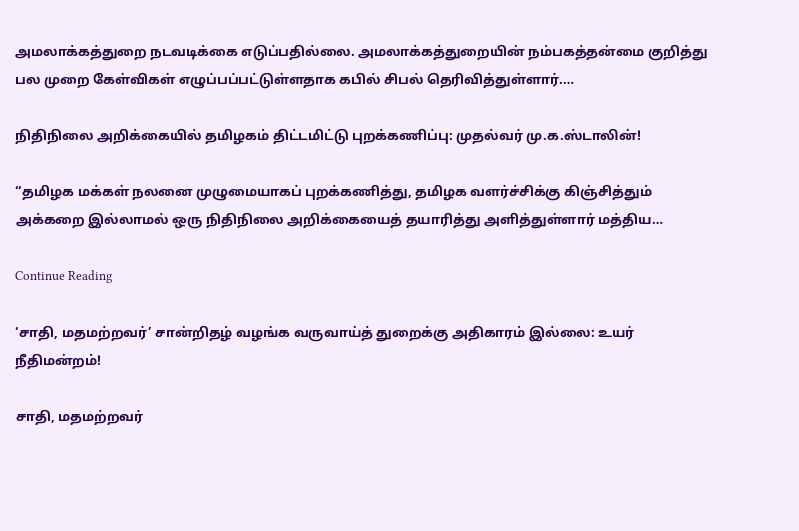அமலாக்கத்துறை நடவடிக்கை எடுப்பதில்லை. அமலாக்கத்துறையின் நம்பகத்தன்மை குறித்து பல முறை கேள்விகள் எழுப்பப்பட்டுள்ளதாக கபில் சிபல் தெரிவித்துள்ளார்.…

நிதிநிலை அறிக்கையில் தமிழகம் திட்டமிட்டு புறக்கணிப்பு: முதல்வர் மு.க.ஸ்டாலின்!

“தமிழக மக்கள் நலனை முழுமையாகப் புறக்கணித்து, தமிழக வளர்ச்சிக்கு கிஞ்சித்தும் அக்கறை இல்லாமல் ஒரு நிதிநிலை அறிக்கையைத் தயாரித்து அளித்துள்ளார் மத்திய…

Continue Reading

‘சாதி, மதமற்றவர்’ சான்றிதழ் வழங்க வருவாய்த் துறைக்கு அதிகாரம் இல்லை: உயர் நீதிமன்றம்!

சாதி, மதமற்றவர்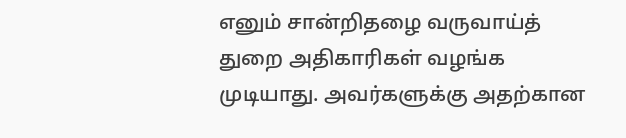எனும் சான்றிதழை வருவாய்த் துறை அதிகாரிகள் வழங்க முடியாது. அவர்களுக்கு அதற்கான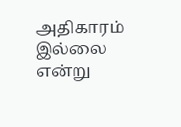அதிகாரம் இல்லை என்று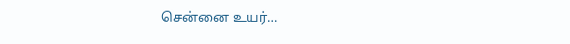சென்னை உயர்…